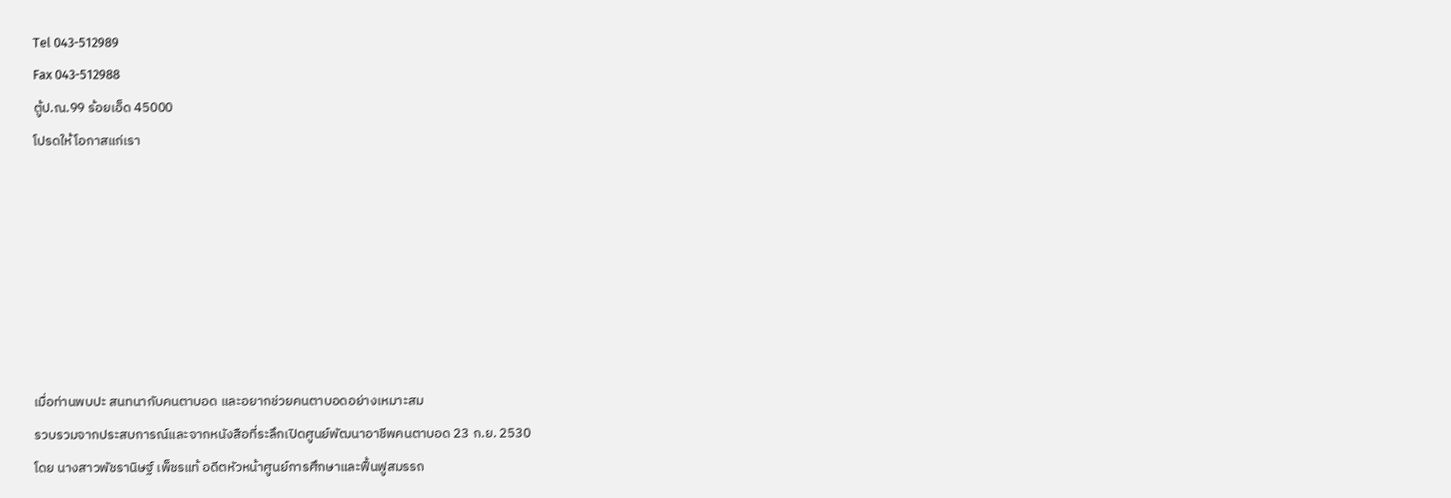Tel 043-512989
Fax 043-512988
ตู้ป.ณ.99 ร้อยเอ็ด 45000
โปรดให้โอกาสแก่เรา







เมื่อท่านพบปะ สนทนากับคนตาบอด และอยากช่วยคนตาบอดอย่างเหมาะสม
รวบรวมจากประสบการณ์และจากหนังสือที่ระลึกเปิดศูนย์พัฒนาอาชีพคนตาบอด 23 ก.ย. 2530
โดย นางสาวพัชรานิษฐ์ เพ็ชรแท้ อดีตหัวหน้าศูนย์การศึกษาและฟื้นฟูสมรรถ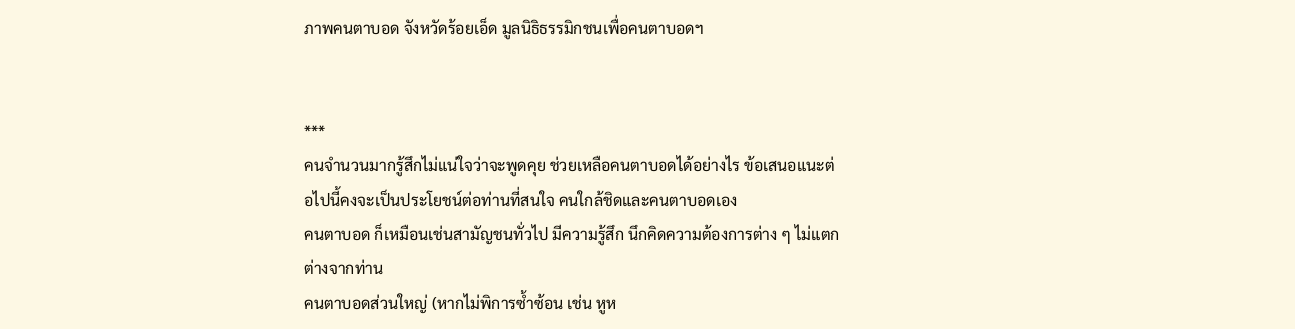ภาพคนตาบอด จังหวัดร้อยเอ็ด มูลนิธิธรรมิกชนเพื่อคนตาบอดฯ


***
คนจำนวนมากรู้สึกไม่แน่ใจว่าจะพูดคุย ช่วยเหลือคนตาบอดได้อย่างไร ข้อเสนอแนะต่อไปนี้คงจะเป็นประโยชน์ต่อท่านที่สนใจ คนใกล้ชิดและคนตาบอดเอง
คนตาบอด ก็เหมือนเช่นสามัญชนทั่วไป มีความรู้สึก นึกคิดความต้องการต่าง ๆ ไม่แตกต่างจากท่าน
คนตาบอดส่วนใหญ่ (หากไม่พิการซ้ำซ้อน เช่น หูห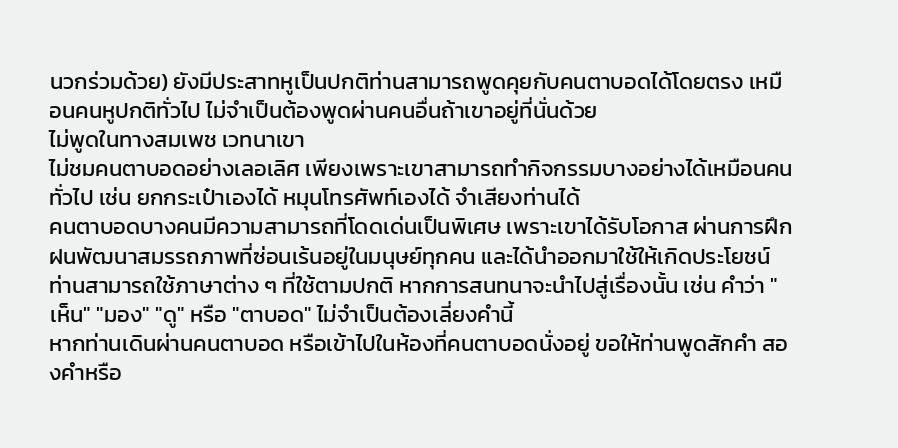นวกร่วมด้วย) ยังมีประสาทหูเป็นปกติท่านสามารถพูดคุยกับคนตาบอดได้โดยตรง เหมือนคนหูปกติทั่วไป ไม่จำเป็นต้องพูดผ่านคนอื่นถ้าเขาอยู่ที่นั่นด้วย
ไม่พูดในทางสมเพช เวทนาเขา
ไม่ชมคนตาบอดอย่างเลอเลิศ เพียงเพราะเขาสามารถทำกิจกรรมบางอย่างได้เหมือนคนทั่วไป เช่น ยกกระเป๋าเองได้ หมุนโทรศัพท์เองได้ จำเสียงท่านได้
คนตาบอดบางคนมีความสามารถที่โดดเด่นเป็นพิเศษ เพราะเขาได้รับโอกาส ผ่านการฝึกฝนพัฒนาสมรรถภาพที่ซ่อนเร้นอยู่ในมนุษย์ทุกคน และได้นำออกมาใช้ให้เกิดประโยชน์
ท่านสามารถใช้ภาษาต่าง ๆ ที่ใช้ตามปกติ หากการสนทนาจะนำไปสู่เรื่องนั้น เช่น คำว่า "เห็น" "มอง" "ดู" หรือ "ตาบอด" ไม่จำเป็นต้องเลี่ยงคำนี้
หากท่านเดินผ่านคนตาบอด หรือเข้าไปในห้องที่คนตาบอดนั่งอยู่ ขอให้ท่านพูดสักคำ สองคำหรือ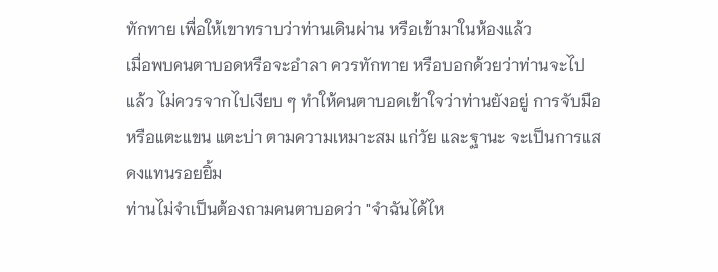ทักทาย เพื่อให้เขาทราบว่าท่านเดินผ่าน หรือเข้ามาในห้องแล้ว
เมื่อพบคนตาบอดหรือจะอำลา ควรทักทาย หรือบอกด้วยว่าท่านจะไปแล้ว ไม่ควรจากไปเงียบ ๆ ทำให้คนตาบอดเข้าใจว่าท่านยังอยู่ การจับมือ หรือแตะแขน แตะบ่า ตามความเหมาะสม แก่วัย และฐานะ จะเป็นการแสดงแทนรอยยิ้ม
ท่านไม่จำเป็นต้องถามคนตาบอดว่า "จำฉันได้ไห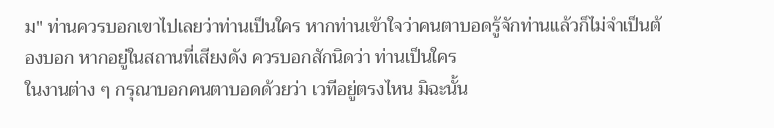ม" ท่านควรบอกเขาไปเลยว่าท่านเป็นใคร หากท่านเข้าใจว่าคนตาบอดรู้จักท่านแล้วก็ไม่จำเป็นต้องบอก หากอยู่ในสถานที่เสียงดัง ควรบอกสักนิดว่า ท่านเป็นใคร
ในงานต่าง ๆ กรุณาบอกคนตาบอดด้วยว่า เวทีอยู่ตรงไหน มิฉะนั้น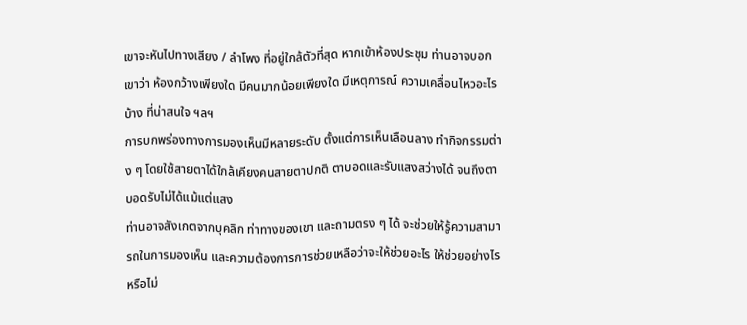เขาจะหันไปทางเสียง / ลำโพง ที่อยู่ใกล้ตัวที่สุด หากเข้าห้องประชุม ท่านอาจบอกเขาว่า ห้องกว้างเพียงใด มีคนมากน้อยเพียงใด มีเหตุการณ์ ความเคลื่อนไหวอะไรบ้าง ที่น่าสนใจ ฯลฯ
การบกพร่องทางการมองเห็นมีหลายระดับ ตั้งแต่การเห็นเลือนลาง ทำกิจกรรมต่าง ๆ โดยใช้สายตาได้ใกล้เคียงคนสายตาปกติ ตาบอดและรับแสงสว่างได้ จนถึงตาบอดรับไม่ได้แม้แต่แสง
ท่านอาจสังเกตจากบุคลิก ท่าทางของเขา และถามตรง ๆ ได้ จะช่วยให้รู้ความสามารถในการมองเห็น และความต้องการการช่วยเหลือว่าจะให้ช่วยอะไร ให้ช่วยอย่างไร หรือไม่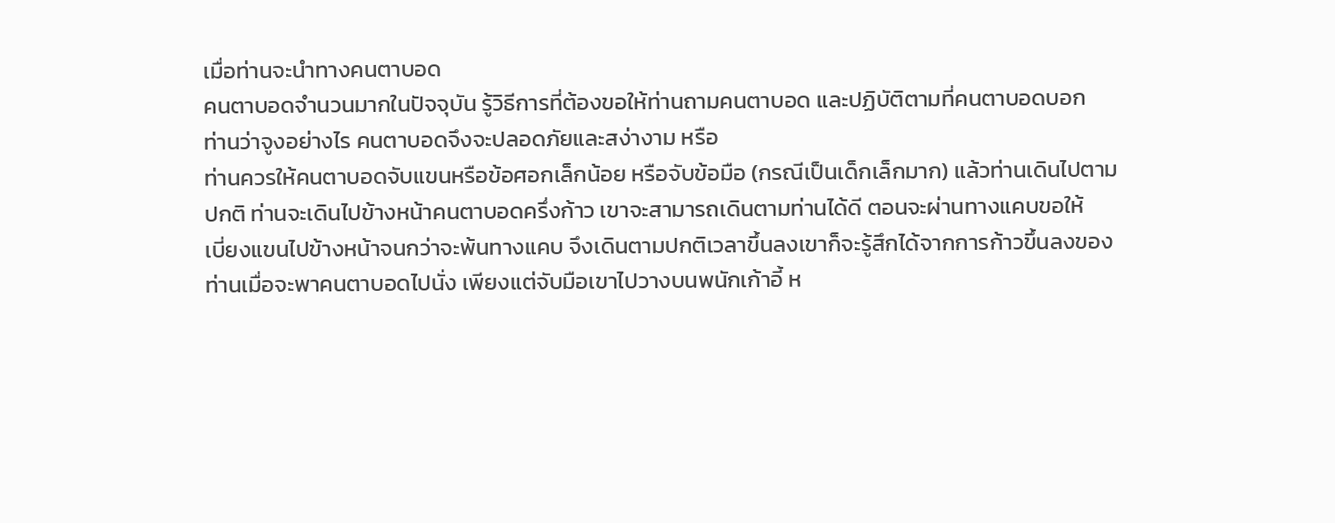เมื่อท่านจะนำทางคนตาบอด
คนตาบอดจำนวนมากในปัจจุบัน รู้วิธีการที่ต้องขอให้ท่านถามคนตาบอด และปฏิบัติตามที่คนตาบอดบอก
ท่านว่าจูงอย่างไร คนตาบอดจึงจะปลอดภัยและสง่างาม หรือ
ท่านควรให้คนตาบอดจับแขนหรือข้อศอกเล็กน้อย หรือจับข้อมือ (กรณีเป็นเด็กเล็กมาก) แล้วท่านเดินไปตาม
ปกติ ท่านจะเดินไปข้างหน้าคนตาบอดครึ่งก้าว เขาจะสามารถเดินตามท่านได้ดี ตอนจะผ่านทางแคบขอให้
เบี่ยงแขนไปข้างหน้าจนกว่าจะพ้นทางแคบ จึงเดินตามปกติเวลาขึ้นลงเขาก็จะรู้สึกได้จากการก้าวขึ้นลงของ
ท่านเมื่อจะพาคนตาบอดไปนั่ง เพียงแต่จับมือเขาไปวางบนพนักเก้าอี้ ห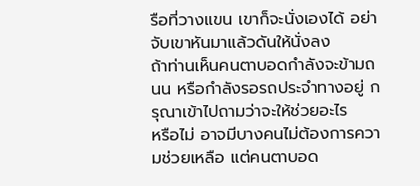รือที่วางแขน เขาก็จะนั่งเองได้ อย่า
จับเขาหันมาแล้วดันให้นั่งลง
ถ้าท่านเห็นคนตาบอดกำลังจะข้ามถนน หรือกำลังรอรถประจำทางอยู่ กรุณาเข้าไปถามว่าจะให้ช่วยอะไร
หรือไม่ อาจมีบางคนไม่ต้องการความช่วยเหลือ แต่คนตาบอด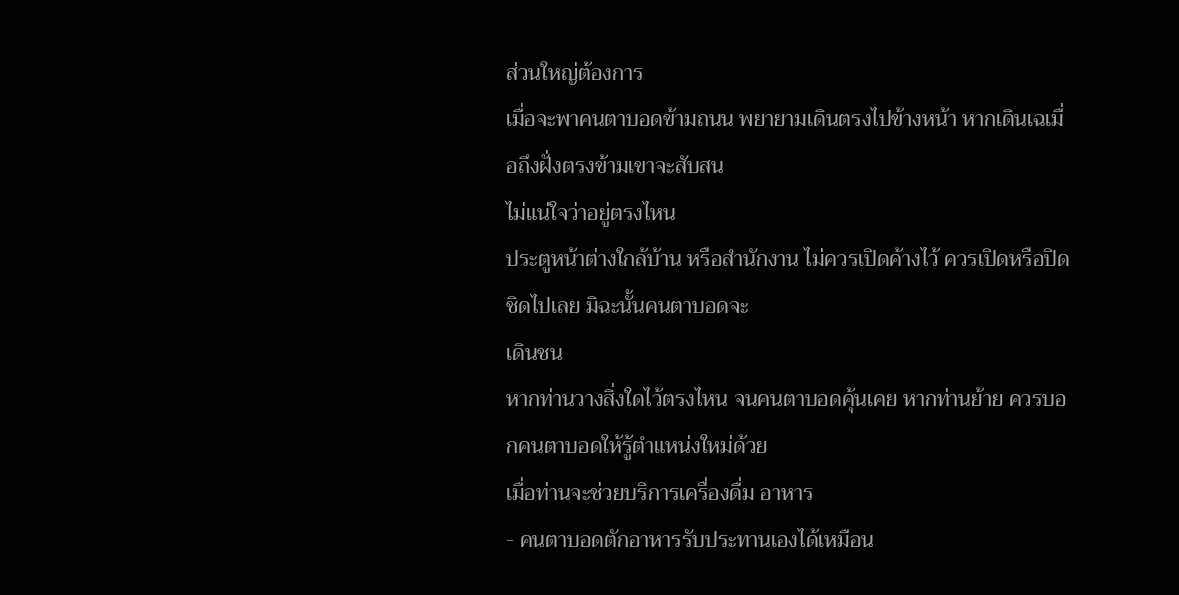ส่วนใหญ่ต้องการ
เมื่อจะพาคนตาบอดข้ามถนน พยายามเดินตรงไปข้างหน้า หากเดินเฉเมื่อถึงฝั่งตรงข้ามเขาจะสับสน
ไม่แน่ใจว่าอยู่ตรงไหน
ประตูหน้าต่างใกล้บ้าน หรือสำนักงาน ไม่ควรเปิดค้างไว้ ควรเปิดหรือปิดชิดไปเลย มิฉะนั้นคนตาบอดจะ
เดินชน
หากท่านวางสิ่งใดไว้ตรงไหน จนคนตาบอดคุ้นเคย หากท่านย้าย ควรบอกคนตาบอดให้รู้ตำแหน่งใหม่ด้วย
เมื่อท่านจะช่วยบริการเครื่องดื่ม อาหาร
- คนตาบอดตักอาหารรับประทานเองได้เหมือน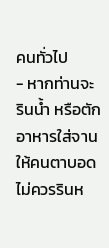คนทั่วไป
- หากท่านจะรินน้ำ หรือตักอาหารใส่จานให้คนตาบอด ไม่ควรรินห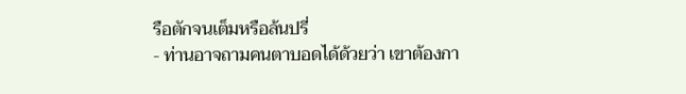รือตักจนเต็มหรือล้นปรี่
- ท่านอาจถามคนตาบอดได้ด้วยว่า เขาต้องกา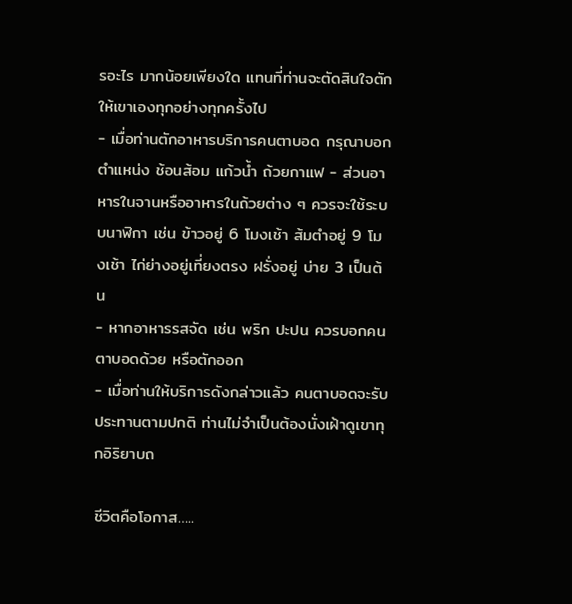รอะไร มากน้อยเพียงใด แทนที่ท่านจะตัดสินใจตักให้เขาเองทุกอย่างทุกครั้งไป
- เมื่อท่านตักอาหารบริการคนตาบอด กรุณาบอกตำแหน่ง ช้อนส้อม แก้วน้ำ ถ้วยกาแฟ - ส่วนอาหารในจานหรืออาหารในถ้วยต่าง ๆ ควรจะใช้ระบบนาฬิกา เช่น ข้าวอยู่ 6 โมงเช้า ส้มตำอยู่ 9 โมงเช้า ไก่ย่างอยู่เที่ยงตรง ฝรั่งอยู่ บ่าย 3 เป็นต้น
- หากอาหารรสจัด เช่น พริก ปะปน ควรบอกคนตาบอดด้วย หรือตักออก
- เมื่อท่านให้บริการดังกล่าวแล้ว คนตาบอดจะรับประทานตามปกติ ท่านไม่จำเป็นต้องนั่งเฝ้าดูเขาทุกอิริยาบถ

ชีวิตคือโอกาส…..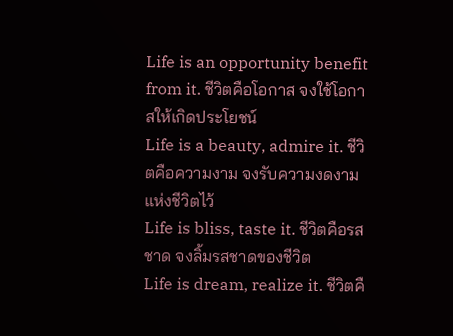Life is an opportunity benefit from it. ชีวิตคือโอกาส จงใช้โอกาสให้เกิดประโยชน์
Life is a beauty, admire it. ชีวิตคือความงาม จงรับความงดงามแห่งชีวิตไว้
Life is bliss, taste it. ชีวิตคือรสชาด จงลิ้มรสชาดของชีวิต
Life is dream, realize it. ชีวิตคื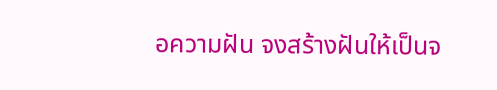อความฝัน จงสร้างฝันให้เป็นจ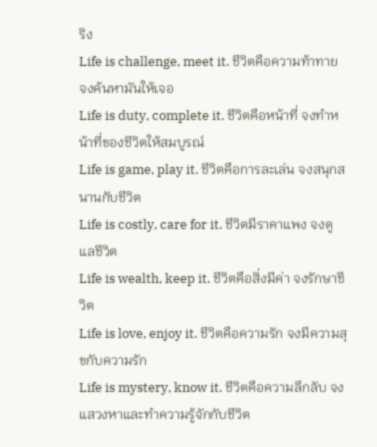ริง
Life is challenge, meet it. ชีวิตคือความท้าทาย จงค้นหามันให้เจอ
Life is duty, complete it. ชีวิตคือหน้าที่ จงทำหน้าที่ของชีวิตให้สมบูรณ์
Life is game, play it. ชีวิตคือการละเล่น จงสนุกสนานกับชีวิต
Life is costly, care for it. ชีวิตมีราคาแพง จงดูแลชีวิต
Life is wealth, keep it. ชีวิตคือสิ่งมีค่า จงรักษาชีวิต
Life is love, enjoy it. ชีวิตคือความรัก จงมีความสุขกับความรัก
Life is mystery, know it. ชีวิตคือความลึกลับ จงแสวงหาและทำความรู้จักกับชีวิต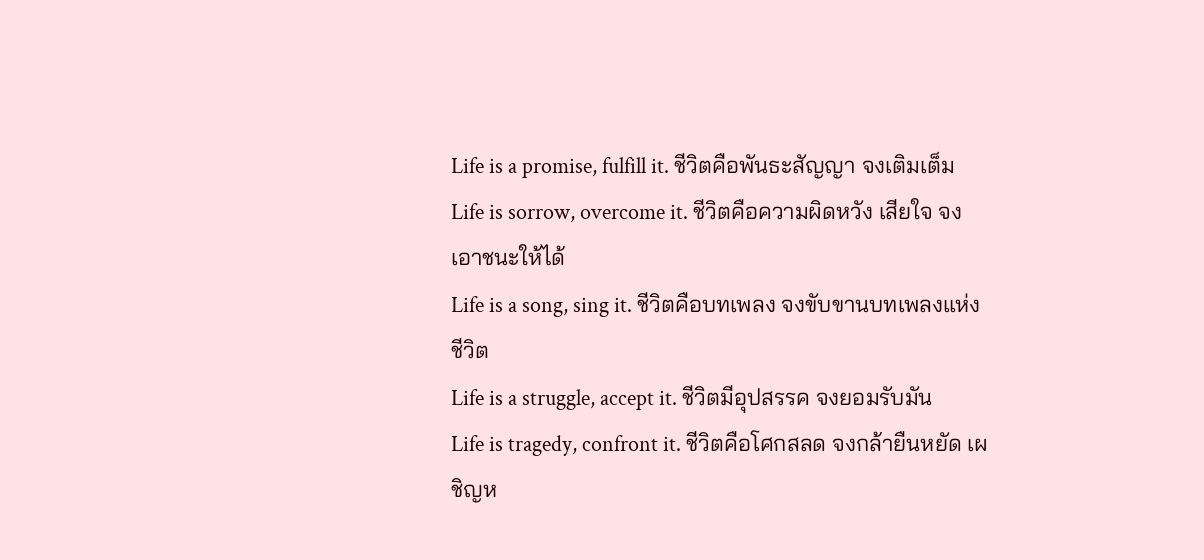Life is a promise, fulfill it. ชีวิตคือพันธะสัญญา จงเติมเต็ม
Life is sorrow, overcome it. ชีวิตคือความผิดหวัง เสียใจ จงเอาชนะให้ได้
Life is a song, sing it. ชีวิตคือบทเพลง จงขับขานบทเพลงแห่งชีวิต
Life is a struggle, accept it. ชีวิตมีอุปสรรค จงยอมรับมัน
Life is tragedy, confront it. ชีวิตคือโศกสลด จงกล้ายืนหยัด เผชิญห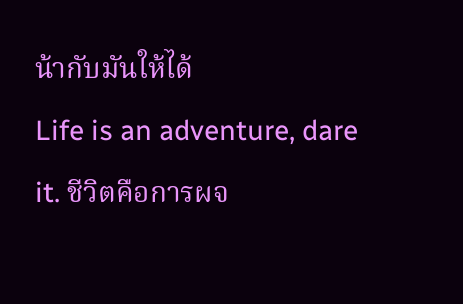น้ากับมันให้ได้
Life is an adventure, dare it. ชีวิตคือการผจ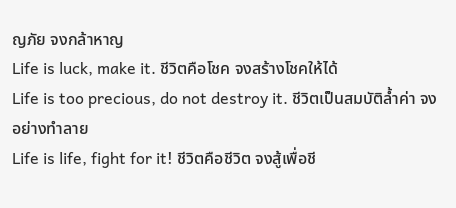ญภัย จงกล้าหาญ
Life is luck, make it. ชีวิตคือโชค จงสร้างโชคให้ได้
Life is too precious, do not destroy it. ชีวิตเป็นสมบัติล้ำค่า จงอย่างทำลาย
Life is life, fight for it! ชีวิตคือชีวิต จงสู้เพื่อชี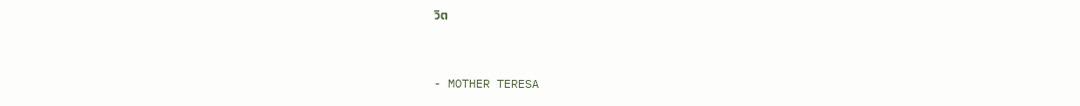วิต


- MOTHER TERESA